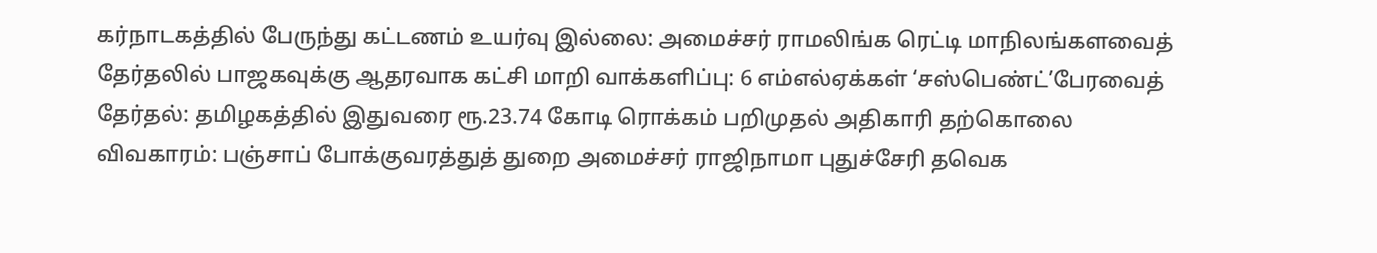கர்நாடகத்தில் பேருந்து கட்டணம் உயர்வு இல்லை: அமைச்சர் ராமலிங்க ரெட்டி மாநிலங்களவைத் தேர்தலில் பாஜகவுக்கு ஆதரவாக கட்சி மாறி வாக்களிப்பு: 6 எம்எல்ஏக்கள் ‘சஸ்பெண்ட்’பேரவைத் தேர்தல்: தமிழகத்தில் இதுவரை ரூ.23.74 கோடி ரொக்கம் பறிமுதல் அதிகாரி தற்கொலை விவகாரம்: பஞ்சாப் போக்குவரத்துத் துறை அமைச்சர் ராஜிநாமா புதுச்சேரி தவெக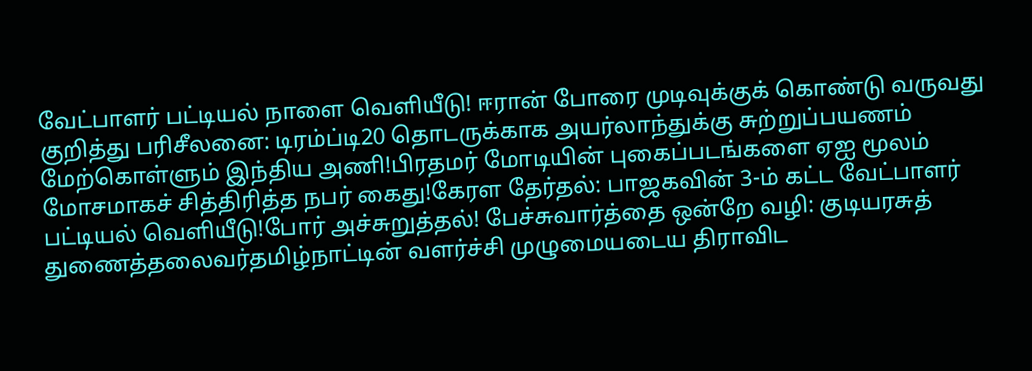வேட்பாளர் பட்டியல் நாளை வெளியீடு! ஈரான் போரை முடிவுக்குக் கொண்டு வருவது குறித்து பரிசீலனை: டிரம்ப்டி20 தொடருக்காக அயர்லாந்துக்கு சுற்றுப்பயணம் மேற்கொள்ளும் இந்திய அணி!பிரதமர் மோடியின் புகைப்படங்களை ஏஐ மூலம் மோசமாகச் சித்திரித்த நபர் கைது!கேரள தேர்தல்: பாஜகவின் 3-ம் கட்ட வேட்பாளர் பட்டியல் வெளியீடு!போர் அச்சுறுத்தல்! பேச்சுவார்த்தை ஒன்றே வழி: குடியரசுத் துணைத்தலைவர்தமிழ்நாட்டின் வளர்ச்சி முழுமையடைய திராவிட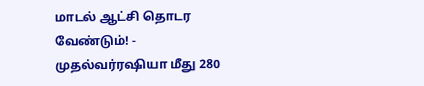மாடல் ஆட்சி தொடர வேண்டும்! - முதல்வர்ரஷியா மீது 280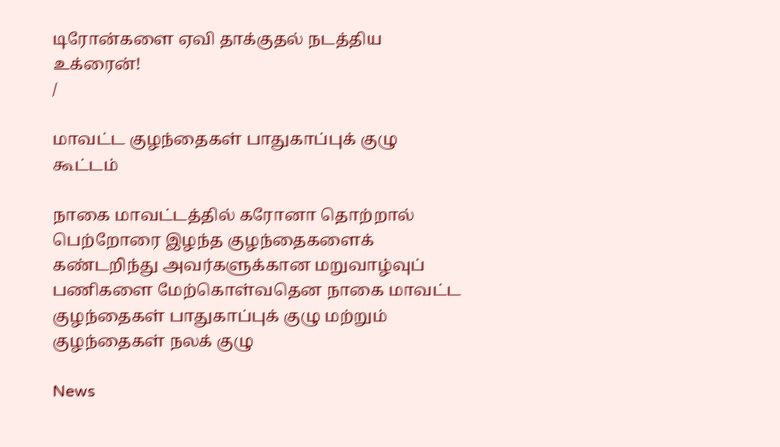டிரோன்களை ஏவி தாக்குதல் நடத்திய உக்ரைன்!
/

மாவட்ட குழந்தைகள் பாதுகாப்புக் குழு கூட்டம்

நாகை மாவட்டத்தில் கரோனா தொற்றால் பெற்றோரை இழந்த குழந்தைகளைக் கண்டறிந்து அவர்களுக்கான மறுவாழ்வுப் பணிகளை மேற்கொள்வதென நாகை மாவட்ட குழந்தைகள் பாதுகாப்புக் குழு மற்றும் குழந்தைகள் நலக் குழு

News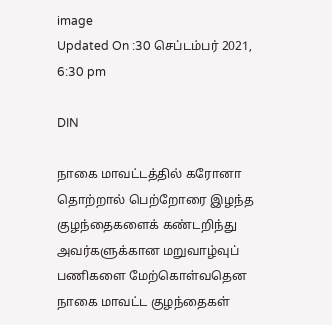image
Updated On :30 செப்டம்பர் 2021, 6:30 pm

DIN

நாகை மாவட்டத்தில் கரோனா தொற்றால் பெற்றோரை இழந்த குழந்தைகளைக் கண்டறிந்து அவர்களுக்கான மறுவாழ்வுப் பணிகளை மேற்கொள்வதென நாகை மாவட்ட குழந்தைகள்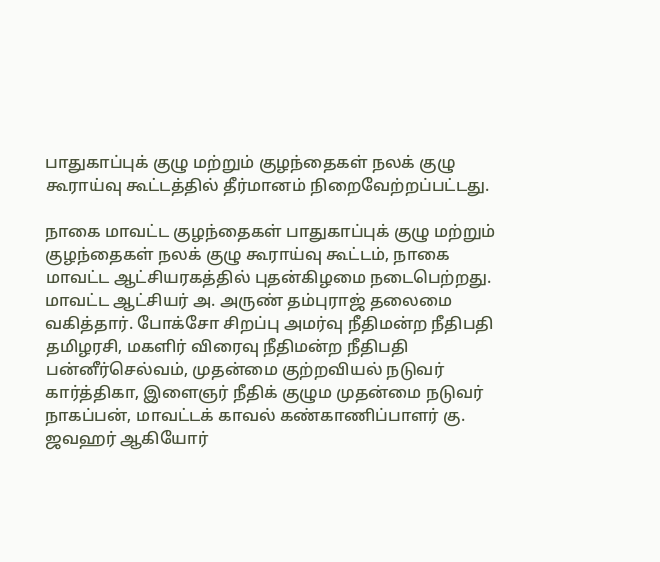பாதுகாப்புக் குழு மற்றும் குழந்தைகள் நலக் குழு கூராய்வு கூட்டத்தில் தீர்மானம் நிறைவேற்றப்பட்டது.

நாகை மாவட்ட குழந்தைகள் பாதுகாப்புக் குழு மற்றும் குழந்தைகள் நலக் குழு கூராய்வு கூட்டம், நாகை மாவட்ட ஆட்சியரகத்தில் புதன்கிழமை நடைபெற்றது. மாவட்ட ஆட்சியர் அ. அருண் தம்புராஜ் தலைமை வகித்தார். போக்சோ சிறப்பு அமர்வு நீதிமன்ற நீதிபதி தமிழரசி, மகளிர் விரைவு நீதிமன்ற நீதிபதி பன்னீர்செல்வம், முதன்மை குற்றவியல் நடுவர் கார்த்திகா, இளைஞர் நீதிக் குழும முதன்மை நடுவர் நாகப்பன், மாவட்டக் காவல் கண்காணிப்பாளர் கு. ஜவஹர் ஆகியோர்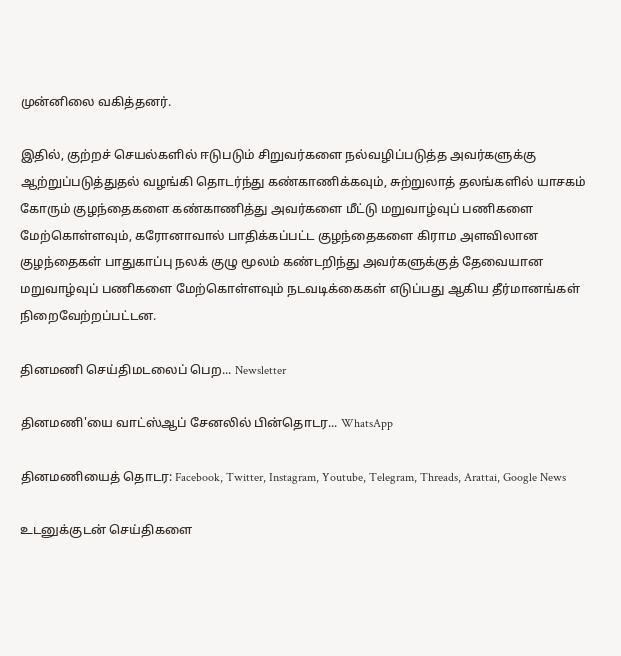முன்னிலை வகித்தனர்.

இதில், குற்றச் செயல்களில் ஈடுபடும் சிறுவர்களை நல்வழிப்படுத்த அவர்களுக்கு ஆற்றுப்படுத்துதல் வழங்கி தொடர்ந்து கண்காணிக்கவும், சுற்றுலாத் தலங்களில் யாசகம் கோரும் குழந்தைகளை கண்காணித்து அவர்களை மீட்டு மறுவாழ்வுப் பணிகளை மேற்கொள்ளவும், கரோனாவால் பாதிக்கப்பட்ட குழந்தைகளை கிராம அளவிலான குழந்தைகள் பாதுகாப்பு நலக் குழு மூலம் கண்டறிந்து அவர்களுக்குத் தேவையான மறுவாழ்வுப் பணிகளை மேற்கொள்ளவும் நடவடிக்கைகள் எடுப்பது ஆகிய தீர்மானங்கள் நிறைவேற்றப்பட்டன.

தினமணி செய்திமடலைப் பெற... Newsletter

தினமணி'யை வாட்ஸ்ஆப் சேனலில் பின்தொடர... WhatsApp

தினமணியைத் தொடர: Facebook, Twitter, Instagram, Youtube, Telegram, Threads, Arattai, Google News

உடனுக்குடன் செய்திகளை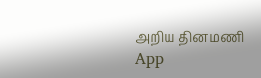அறிய தினமணி App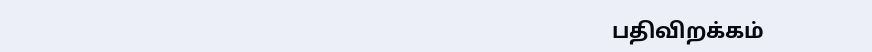பதிவிறக்கம்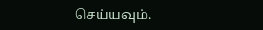செய்யவும்.